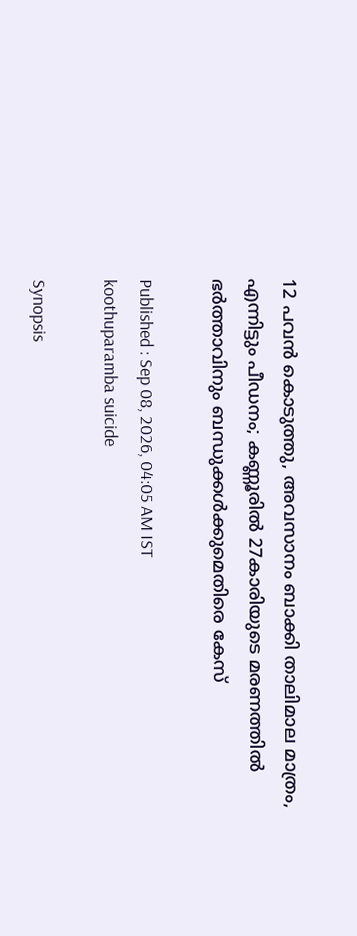12 പവൻ കൊടുത്തു, അവസാനം ബാക്കി താലിമാല മാത്രം, എന്നിട്ടും പീഡനം; കണ്ണൂരിൽ 27കാരിയുടെ മരണത്തിൽ ഭർത്താവിനും ബന്ധുക്കൾക്കുമെതിരെ കേസ്

Published : Sep 08, 2026, 04:05 AM IST
koothuparamba suicide

Synopsis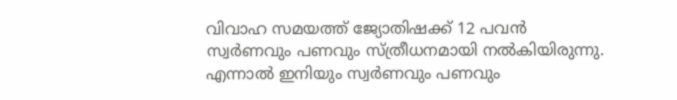വിവാഹ സമയത്ത് ജ്യോതിഷക്ക് 12 പവൻ സ്വർണവും പണവും സ്ത്രീധനമായി നൽകിയിരുന്നു. എന്നാൽ ഇനിയും സ്വർണവും പണവും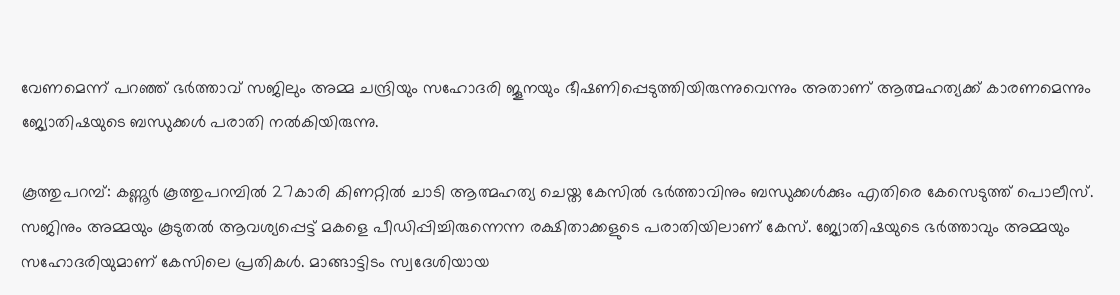വേണമെന്ന് പറഞ്ഞ് ഭർത്താവ് സജിലും അമ്മ ചന്ദ്രിയും സഹോദരി ജൂനയും ഭീഷണിപ്പെടുത്തിയിരുന്നുവെന്നും അതാണ് ആത്മഹത്യക്ക് കാരണമെന്നും ജ്യോതിഷയുടെ ബന്ധുക്കൾ പരാതി നൽകിയിരുന്നു.

കൂത്തുപറമ്പ്: കണ്ണൂർ കൂത്തുപറമ്പിൽ 27കാരി കിണറ്റിൽ ചാടി ആത്മഹത്യ ചെയ്ത കേസിൽ ഭർത്താവിനും ബന്ധുക്കൾക്കും എതിരെ കേസെടുത്ത് പൊലീസ്. സജിനും അമ്മയും കൂടുതൽ ആവശ്യപ്പെട്ട് മകളെ പീഡിപ്പിച്ചിരുന്നെന്ന രക്ഷിതാക്കളുടെ പരാതിയിലാണ് കേസ്. ജ്യോതിഷയുടെ ഭർത്താവും അമ്മയും സഹോദരിയുമാണ് കേസിലെ പ്രതികൾ. മാങ്ങാട്ടിടം സ്വദേശിയായ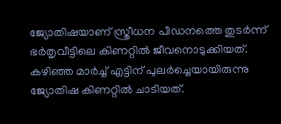ജ്യോതിഷയാണ് സ്ത്രീധന പീഡനത്തെ തുടർന്ന് ഭർതൃവീട്ടിലെ കിണറ്റിൽ ജീവനൊടുക്കിയത്. കഴിഞ്ഞ മാർച്ച് എട്ടിന് പുലർച്ചെയായിരുന്നു ജ്യോതിഷ കിണറ്റിൽ ചാടിയത്.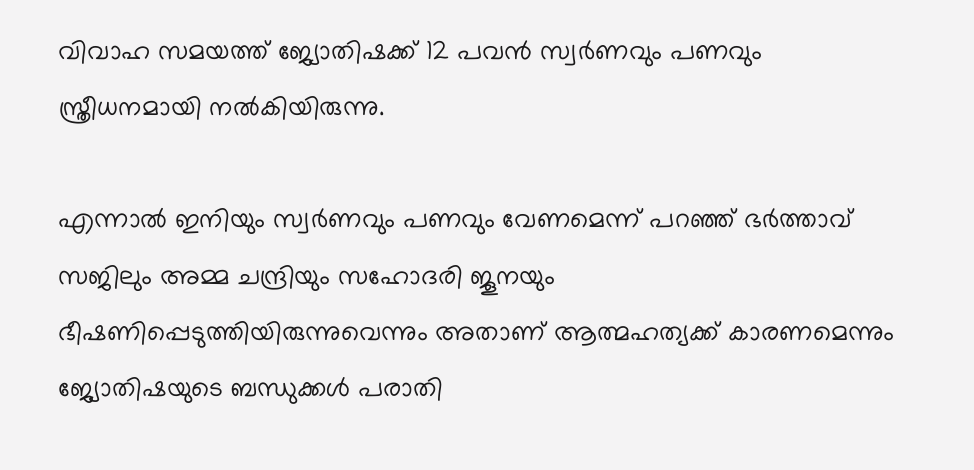വിവാഹ സമയത്ത് ജ്യോതിഷക്ക് 12 പവൻ സ്വർണവും പണവും സ്ത്രീധനമായി നൽകിയിരുന്നു.

എന്നാൽ ഇനിയും സ്വർണവും പണവും വേണമെന്ന് പറഞ്ഞ് ഭർത്താവ് സജിലും അമ്മ ചന്ദ്രിയും സഹോദരി ജൂനയും ഭീഷണിപ്പെടുത്തിയിരുന്നുവെന്നും അതാണ് ആത്മഹത്യക്ക് കാരണമെന്നും ജ്യോതിഷയുടെ ബന്ധുക്കൾ പരാതി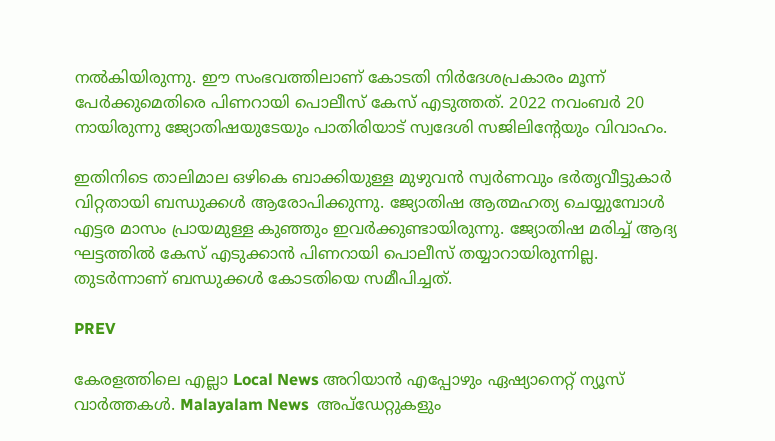നൽകിയിരുന്നു. ഈ സംഭവത്തിലാണ് കോടതി നിർദേശപ്രകാരം മൂന്ന് പേർക്കുമെതിരെ പിണറായി പൊലീസ് കേസ് എടുത്തത്. 2022 നവംബർ 20 നായിരുന്നു ജ്യോതിഷയുടേയും പാതിരിയാട് സ്വദേശി സജിലിന്‍റേയും വിവാഹം.

ഇതിനിടെ താലിമാല ഒഴികെ ബാക്കിയുള്ള മുഴുവൻ സ്വർണവും ഭർതൃവീട്ടുകാർ വിറ്റതായി ബന്ധുക്കൾ ആരോപിക്കുന്നു. ജ്യോതിഷ ആത്മഹത്യ ചെയ്യുമ്പോൾ എട്ടര മാസം പ്രായമുള്ള കുഞ്ഞും ഇവർക്കുണ്ടായിരുന്നു. ജ്യോതിഷ മരിച്ച് ആദ്യ ഘട്ടത്തിൽ കേസ് എടുക്കാൻ പിണറായി പൊലീസ് തയ്യാറായിരുന്നില്ല. തുടർന്നാണ് ബന്ധുക്കൾ കോടതിയെ സമീപിച്ചത്.

PREV

കേരളത്തിലെ എല്ലാ Local News അറിയാൻ എപ്പോഴും ഏഷ്യാനെറ്റ് ന്യൂസ് വാർത്തകൾ. Malayalam News  അപ്‌ഡേറ്റുകളും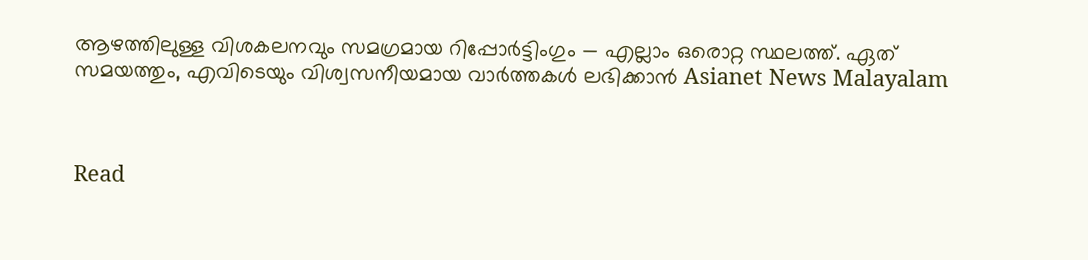ആഴത്തിലുള്ള വിശകലനവും സമഗ്രമായ റിപ്പോർട്ടിംഗും — എല്ലാം ഒരൊറ്റ സ്ഥലത്ത്. ഏത് സമയത്തും, എവിടെയും വിശ്വസനീയമായ വാർത്തകൾ ലഭിക്കാൻ Asianet News Malayalam



Read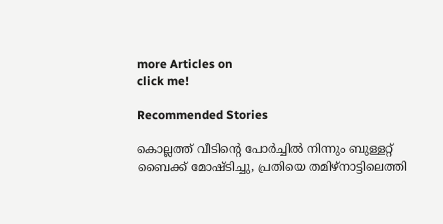more Articles on
click me!

Recommended Stories

കൊല്ലത്ത് വീടിന്‍റെ പോർച്ചിൽ നിന്നും ബുള്ളറ്റ് ബൈക്ക് മോഷ്ടിച്ചു, പ്രതിയെ തമിഴ്നാട്ടിലെത്തി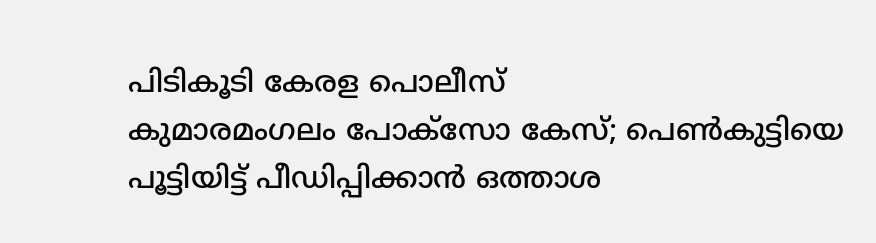പിടികൂടി കേരള പൊലീസ്
കുമാരമംഗലം പോക്സോ കേസ്; പെൺകുട്ടിയെ പൂട്ടിയിട്ട് പീഡിപ്പിക്കാൻ ഒത്താശ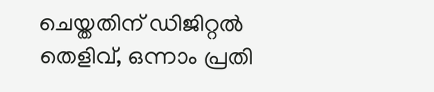ചെയ്തതിന് ഡിജിറ്റൽ തെളിവ്, ഒന്നാം പ്രതി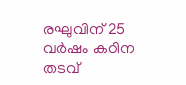രഘുവിന് 25 വർഷം കഠിന തടവ്